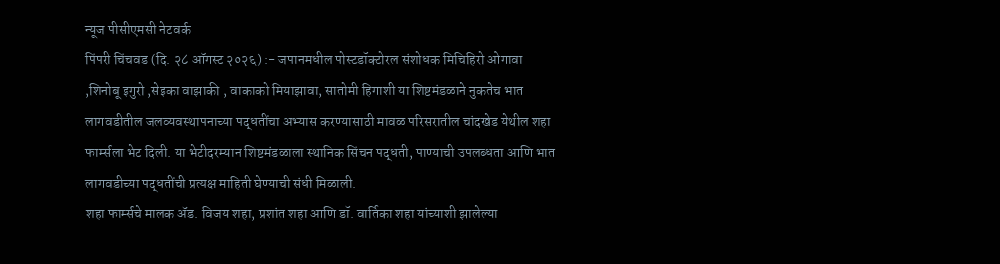न्यूज पीसीएमसी नेटवर्क
पिंपरी चिंचवड (दि. २८ ऑगस्ट २०२६) :- जपानमधील पोस्टडॉक्टोरल संशोधक मिचिहिरो ओगावा ,शिनोबू इगुरो ,सेइका वाझाकी , वाकाको मियाझावा, सातोमी हिगाशी या शिष्टमंडळाने नुकतेच भात लागवडीतील जलव्यवस्थापनाच्या पद्धतींचा अभ्यास करण्यासाठी मावळ परिसरातील चांदखेड येथील शहा फार्म्सला भेट दिली. या भेटीदरम्यान शिष्टमंडळाला स्थानिक सिंचन पद्धती, पाण्याची उपलब्धता आणि भात लागवडीच्या पद्धतींची प्रत्यक्ष माहिती घेण्याची संधी मिळाली.
शहा फार्म्सचे मालक ॲड. विजय शहा, प्रशांत शहा आणि डॉ. वार्तिका शहा यांच्याशी झालेल्या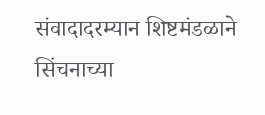संवादादरम्यान शिष्टमंडळाने सिंचनाच्या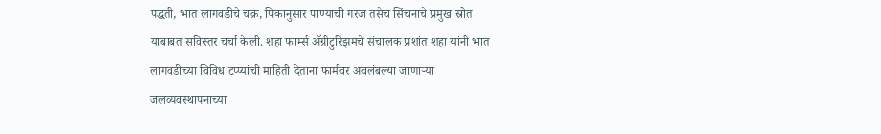पद्धती, भात लागवडीचे चक्र, पिकानुसार पाण्याची गरज तसेच सिंचनाचे प्रमुख स्रोत याबाबत सविस्तर चर्चा केली. शहा फार्म्स ॲग्रीटुरिझमचे संचालक प्रशांत शहा यांनी भात लागवडीच्या विविध टप्प्यांची माहिती देताना फार्मवर अवलंबल्या जाणाऱ्या जलव्यवस्थापनाच्या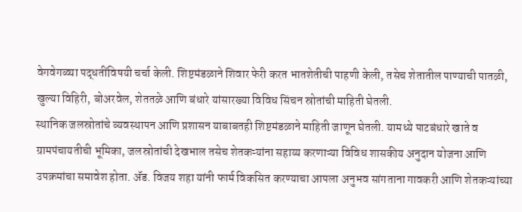वेगवेगळ्या पद्धतींविषयी चर्चा केली. शिष्टमंडळाने शिवार फेरी करत भातशेतीची पाहणी केली, तसेच शेतातील पाण्याची पातळी, खुल्या विहिरी, बोअरवेल, शेततळे आणि बंधारे यांसारख्या विविध सिंचन स्रोतांची माहिती घेतली.
स्थानिक जलस्रोतांचे व्यवस्थापन आणि प्रशासन याबाबतही शिष्टमंडळाने माहिती जाणून घेतली. यामध्ये पाटबंधारे खाते व ग्रामपंचायतीची भूमिका, जलस्रोतांची देखभाल तसेच शेतकऱ्यांना सहाय्य करणाऱ्या विविध शासकीय अनुदान योजना आणि उपक्रमांचा समावेश होता. ॲड. विजय शहा यांनी फार्म विकसित करण्याचा आपला अनुभव सांगताना गावकरी आणि शेतकऱ्यांच्या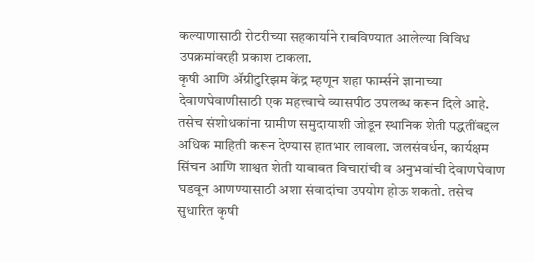कल्याणासाठी रोटरीच्या सहकार्याने राबविण्यात आलेल्या विविध उपक्रमांवरही प्रकाश टाकला.
कृषी आणि ॲग्रीटुरिझम केंद्र म्हणून शहा फार्म्सने ज्ञानाच्या देवाणघेवाणीसाठी एक महत्त्वाचे व्यासपीठ उपलब्ध करून दिले आहे. तसेच संशोधकांना ग्रामीण समुदायाशी जोडून स्थानिक शेती पद्धतींबद्दल अधिक माहिती करून देण्यास हातभार लावला. जलसंवर्धन, कार्यक्षम सिंचन आणि शाश्वत शेती याबाबत विचारांची व अनुभवांची देवाणघेवाण घडवून आणण्यासाठी अशा संवादांचा उपयोग होऊ शकतो. तसेच सुधारित कृषी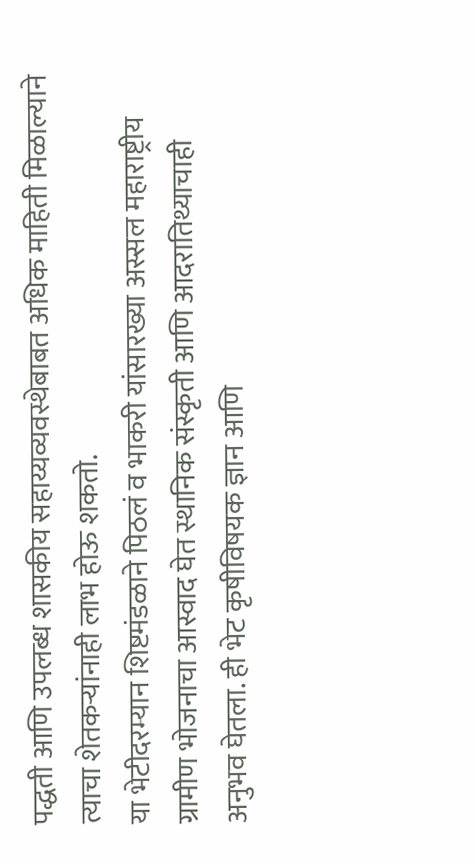पद्धती आणि उपलब्ध शासकीय सहाय्यव्यवस्थेबाबत अधिक माहिती मिळाल्याने त्याचा शेतकऱ्यांनाही लाभ होऊ शकतो.
या भेटीदरम्यान शिष्टमंडळाने पिठलं व भाकरी यांसारख्या अस्सल महाराष्ट्रीय ग्रामीण भोजनाचा आस्वाद घेत स्थानिक संस्कृती आणि आदरातिथ्याचाही अनुभव घेतला. ही भेट कृषीविषयक ज्ञान आणि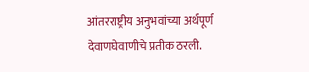आंतरराष्ट्रीय अनुभवांच्या अर्थपूर्ण देवाणघेवाणीचे प्रतीक ठरली.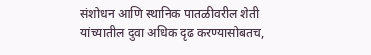संशोधन आणि स्थानिक पातळीवरील शेती यांच्यातील दुवा अधिक दृढ करण्यासोबतच,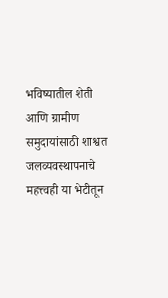भविष्यातील शेती आणि ग्रामीण समुदायांसाठी शाश्वत जलव्यवस्थापनाचे महत्त्वही या भेटीतून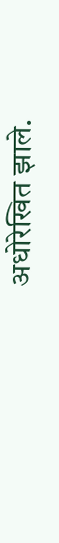अधोरेखित झाले.